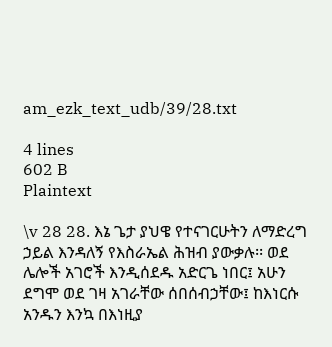am_ezk_text_udb/39/28.txt

4 lines
602 B
Plaintext

\v 28 28. እኔ ጌታ ያህዌ የተናገርሁትን ለማድረግ ኃይል እንዳለኝ የእስራኤል ሕዝብ ያውቃሉ፡፡ ወደ ሌሎች አገሮች እንዲሰደዱ አድርጌ ነበር፤ አሁን ደግሞ ወደ ገዛ አገራቸው ሰበሰብኃቸው፤ ከእነርሱ አንዱን እንኳ በእነዚያ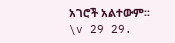አገሮች አልተውም፡፡
\v 29 29.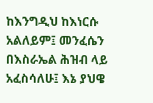ከእንግዲህ ከእነርሱ አልለይም፤ መንፈሴን በእስራኤል ሕዝብ ላይ አፈስሳለሁ፤ እኔ ያህዌ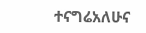ተናግሬአለሁና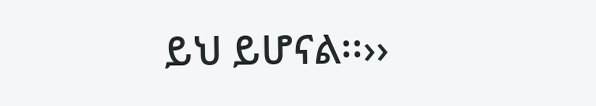ይህ ይሆናል፡፡››